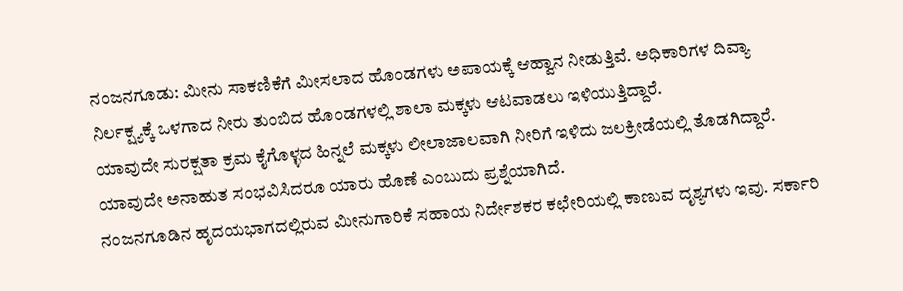ನಂಜನಗೂಡು: ಮೀನು ಸಾಕಣಿಕೆಗೆ ಮೀಸಲಾದ ಹೊಂಡಗಳು ಅಪಾಯಕ್ಕೆ ಆಹ್ವಾನ ನೀಡುತ್ತಿವೆ. ಅಧಿಕಾರಿಗಳ ದಿವ್ಯಾ ನಿರ್ಲಕ್ಷ್ಯಕ್ಕೆ ಒಳಗಾದ ನೀರು ತುಂಬಿದ ಹೊಂಡಗಳಲ್ಲಿ ಶಾಲಾ ಮಕ್ಕಳು ಆಟವಾಡಲು ಇಳಿಯುತ್ತಿದ್ದಾರೆ.
ಯಾವುದೇ ಸುರಕ್ಷತಾ ಕ್ರಮ ಕೈಗೊಳ್ಳದ ಹಿನ್ನಲೆ ಮಕ್ಕಳು ಲೀಲಾಜಾಲವಾಗಿ ನೀರಿಗೆ ಇಳಿದು ಜಲಕ್ರೀಡೆಯಲ್ಲಿ ತೊಡಗಿದ್ದಾರೆ. ಯಾವುದೇ ಅನಾಹುತ ಸಂಭವಿಸಿದರೂ ಯಾರು ಹೊಣೆ ಎಂಬುದು ಪ್ರಶ್ನೆಯಾಗಿದೆ.
ನಂಜನಗೂಡಿನ ಹೃದಯಭಾಗದಲ್ಲಿರುವ ಮೀನುಗಾರಿಕೆ ಸಹಾಯ ನಿರ್ದೇಶಕರ ಕಛೇರಿಯಲ್ಲಿ ಕಾಣುವ ದೃಶ್ಯಗಳು ಇವು. ಸರ್ಕಾರಿ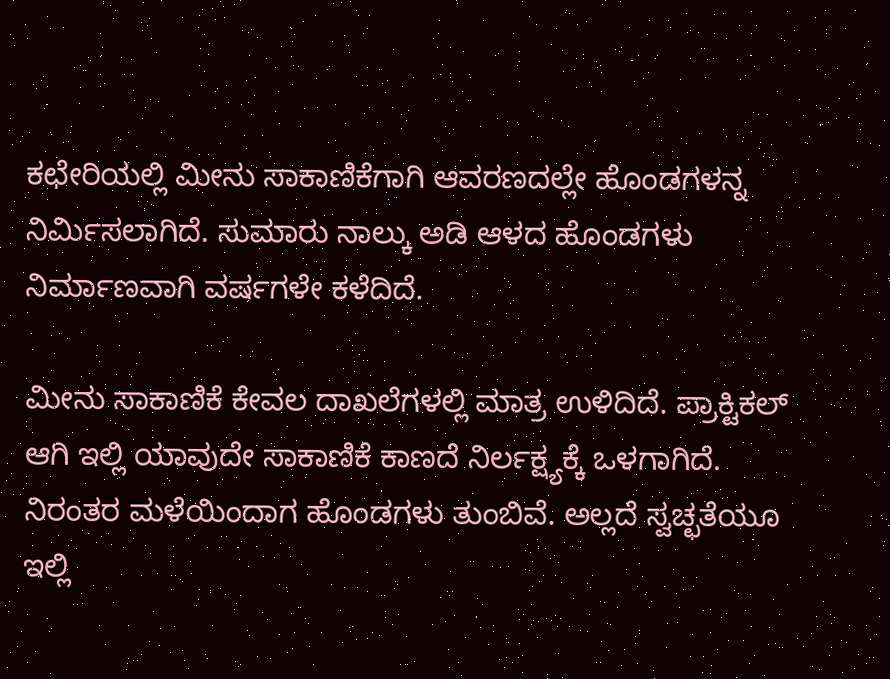ಕಛೇರಿಯಲ್ಲಿ ಮೀನು ಸಾಕಾಣಿಕೆಗಾಗಿ ಆವರಣದಲ್ಲೇ ಹೊಂಡಗಳನ್ನ ನಿರ್ಮಿಸಲಾಗಿದೆ. ಸುಮಾರು ನಾಲ್ಕು ಅಡಿ ಆಳದ ಹೊಂಡಗಳು ನಿರ್ಮಾಣವಾಗಿ ವರ್ಷಗಳೇ ಕಳೆದಿದೆ.

ಮೀನು ಸಾಕಾಣಿಕೆ ಕೇವಲ ದಾಖಲೆಗಳಲ್ಲಿ ಮಾತ್ರ ಉಳಿದಿದೆ. ಪ್ರಾಕ್ಟಿಕಲ್ ಆಗಿ ಇಲ್ಲಿ ಯಾವುದೇ ಸಾಕಾಣಿಕೆ ಕಾಣದೆ ನಿರ್ಲಕ್ಷ್ಯಕ್ಕೆ ಒಳಗಾಗಿದೆ. ನಿರಂತರ ಮಳೆಯಿಂದಾಗ ಹೊಂಡಗಳು ತುಂಬಿವೆ. ಅಲ್ಲದೆ ಸ್ವಚ್ಛತೆಯೂ ಇಲ್ಲಿ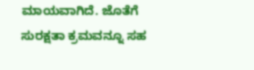ಮಾಯವಾಗಿದೆ. ಜೊತೆಗೆ ಸುರಕ್ಷತಾ ಕ್ರಮವನ್ನೂ ಸಹ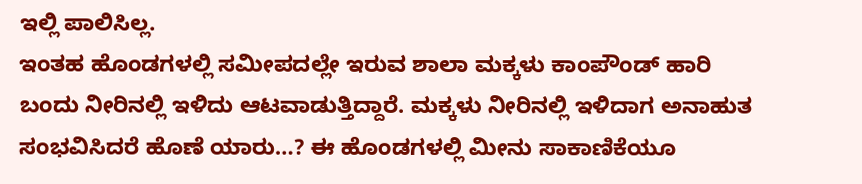ಇಲ್ಲಿ ಪಾಲಿಸಿಲ್ಲ.
ಇಂತಹ ಹೊಂಡಗಳಲ್ಲಿ ಸಮೀಪದಲ್ಲೇ ಇರುವ ಶಾಲಾ ಮಕ್ಕಳು ಕಾಂಪೌಂಡ್ ಹಾರಿ ಬಂದು ನೀರಿನಲ್ಲಿ ಇಳಿದು ಆಟವಾಡುತ್ತಿದ್ದಾರೆ. ಮಕ್ಕಳು ನೀರಿನಲ್ಲಿ ಇಳಿದಾಗ ಅನಾಹುತ ಸಂಭವಿಸಿದರೆ ಹೊಣೆ ಯಾರು…? ಈ ಹೊಂಡಗಳಲ್ಲಿ ಮೀನು ಸಾಕಾಣಿಕೆಯೂ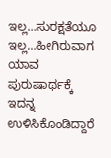ಇಲ್ಲ…ಸುರಕ್ಷತೆಯೂ ಇಲ್ಲ…ಹೀಗಿರುವಾಗ ಯಾವ ಪುರುಷಾರ್ಥಕ್ಕೆ ಇದನ್ನ ಉಳಿಸಿಕೊಂಡಿದ್ದಾರೆ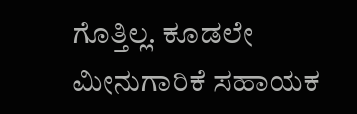ಗೊತ್ತಿಲ್ಲ. ಕೂಡಲೇ ಮೀನುಗಾರಿಕೆ ಸಹಾಯಕ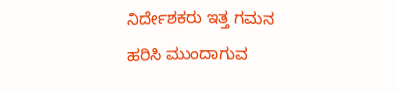ನಿರ್ದೇಶಕರು ಇತ್ತ ಗಮನ ಹರಿಸಿ ಮುಂದಾಗುವ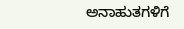ಅನಾಹುತಗಳಿಗೆ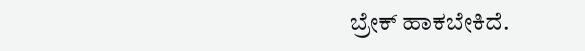ಬ್ರೇಕ್ ಹಾಕಬೇಕಿದೆ.